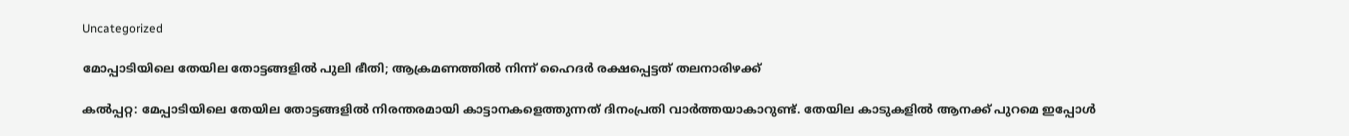Uncategorized

മോപ്പാടിയിലെ തേയില തോട്ടങ്ങളില്‍ പുലി ഭീതി; ആക്രമണത്തില്‍ നിന്ന് ഹൈദര്‍ രക്ഷപ്പെട്ടത് തലനാരിഴക്ക്

കല്‍പ്പറ്റ: മേപ്പാടിയിലെ തേയില തോട്ടങ്ങളില്‍ നിരന്തരമായി കാട്ടാനകളെത്തുന്നത് ദിനംപ്രതി വാര്‍ത്തയാകാറുണ്ട്. തേയില കാടുകളില്‍ ആനക്ക് പുറമെ ഇപ്പോൾ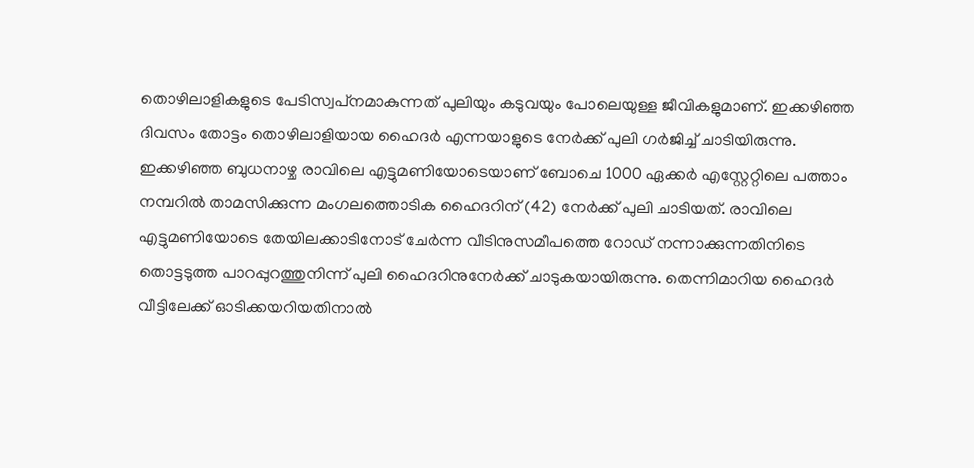തൊഴിലാളികളുടെ പേടിസ്വപ്‌നമാകുന്നത് പുലിയും കടുവയും പോലെയുള്ള ജീവികളുമാണ്. ഇക്കഴിഞ്ഞ ദിവസം തോട്ടം തൊഴിലാളിയായ ഹൈദര്‍ എന്നയാളുടെ നേര്‍ക്ക് പുലി ഗര്‍ജിച്ച് ചാടിയിരുന്നു. ഇക്കഴിഞ്ഞ ബുധനാഴ്ച രാവിലെ എട്ടുമണിയോടെയാണ് ബോചെ 1000 ഏക്കര്‍ എസ്റ്റേറ്റിലെ പത്താം നമ്പറില്‍ താമസിക്കുന്ന മംഗലത്തൊടിക ഹൈദറിന് (42) നേര്‍ക്ക് പുലി ചാടിയത്. രാവിലെ എട്ടുമണിയോടെ തേയിലക്കാടിനോട് ചേര്‍ന്ന വീടിനുസമീപത്തെ റോഡ് നന്നാക്കുന്നതിനിടെ തൊട്ടടുത്ത പാറപ്പുറത്തുനിന്ന് പുലി ഹൈദറിനുനേര്‍ക്ക് ചാടുകയായിരുന്നു. തെന്നിമാറിയ ഹൈദര്‍ വീട്ടിലേക്ക് ഓടിക്കയറിയതിനാല്‍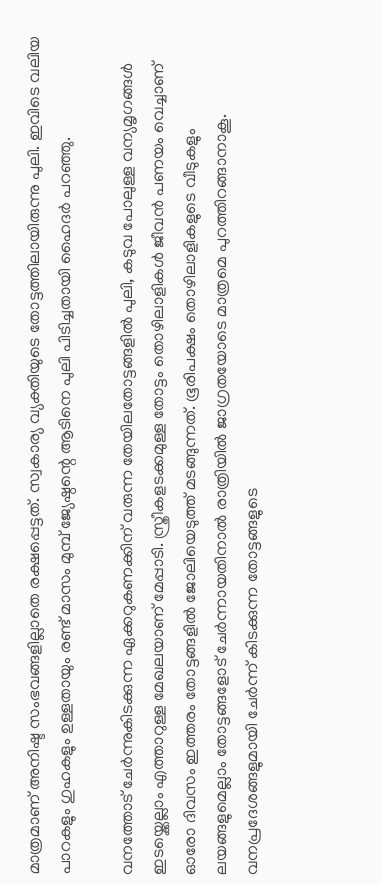മാത്രമാണ് അനിഷ്ട സംഭവങ്ങളില്ലാതെ രക്ഷപ്പെട്ടത്. സ്വകാര്യ വ്യക്തിയുടെ തോട്ടത്തിലായിരുന്നു പുലി. ഇവിടെ വലിയ പാറകളും ഗുഹകളും ഉള്ളതായും രണ്ട് മാസം മുമ്പ് ജ്യേഷ്ഠന്റെ ആടിനെ പുലി പിടിച്ചതായി ഹൈദര്‍ പറഞ്ഞു.

വനത്തോട് ചേര്‍ന്നുകിടക്കുന്ന ഏക്കറുകണക്കിന് വരുന്ന തേയിലതോട്ടങ്ങളില്‍ പുലി, കടുവ പോലുള്ള വന്യമൃഗങ്ങള്‍ ഇടയ്ക്കെല്ലാം എത്താറുള്ള മേഖലയാണ് മേപ്പാടി. സ്ത്രീകളടക്കമുള്ള തോട്ടം തൊഴിലാളികള്‍ ജീവന്‍ പണയം വെച്ചാണ് ഓരോ ദിവസം ഇത്തരം തോട്ടങ്ങളില്‍ ജോലിയെടുത്ത് മടങ്ങുന്നത്. ഭൂരിപക്ഷം തൊഴിലാളികളുടെ വീടുകളും ലയങ്ങളുമെല്ലാം തോട്ടങ്ങളോട് ചേര്‍ന്നായതിനാല്‍ രാത്രിയില്‍ ജാഗ്രതയോടെ മാത്രമെ പുറത്തിറങ്ങാനാകൂ. വനപ്രദേശങ്ങളുമായി ചേര്‍ന്ന് കിടക്കുന്ന തോട്ടങ്ങളുടെ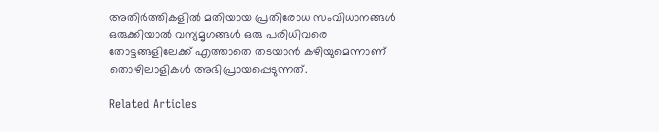അതിര്‍ത്തികളില്‍ മതിയായ പ്രതിരോധ സംവിധാനങ്ങള്‍ ഒരുക്കിയാല്‍ വന്യമൃഗങ്ങള്‍ ഒരു പരിധിവരെ തോട്ടങ്ങളിലേക്ക് എത്താതെ തടയാന്‍ കഴിയുമെന്നാണ് തൊഴിലാളികള്‍ അഭിപ്രായപ്പെടുന്നത്.

Related Articles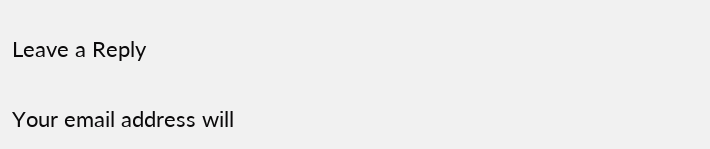Leave a Reply

Your email address will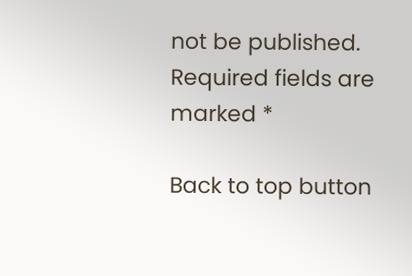not be published. Required fields are marked *

Back to top button